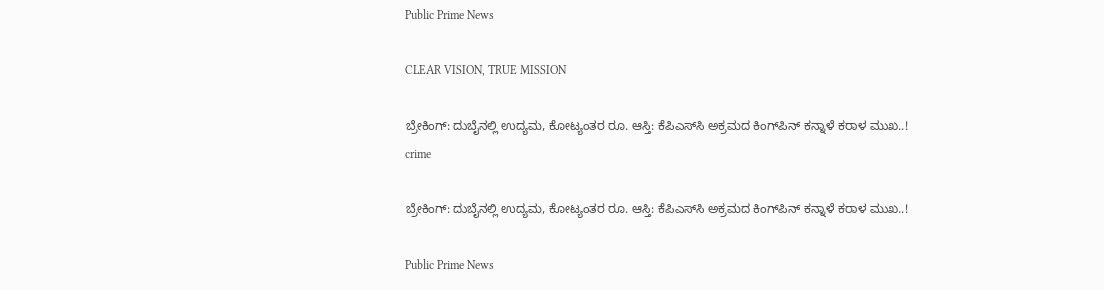Public Prime News

CLEAR VISION, TRUE MISSION

ಬ್ರೇಕಿಂಗ್: ದುಬೈನಲ್ಲಿ ಉದ್ಯಮ, ಕೋಟ್ಯಂತರ ರೂ. ಆಸ್ತಿ: ಕೆಪಿಎಸ್‌ಸಿ ಅಕ್ರಮದ ಕಿಂಗ್‌ಪಿನ್ ಕನ್ನಾಳೆ ಕರಾಳ ಮುಖ..!
crime

ಬ್ರೇಕಿಂಗ್: ದುಬೈನಲ್ಲಿ ಉದ್ಯಮ, ಕೋಟ್ಯಂತರ ರೂ. ಆಸ್ತಿ: ಕೆಪಿಎಸ್‌ಸಿ ಅಕ್ರಮದ ಕಿಂಗ್‌ಪಿನ್ ಕನ್ನಾಳೆ ಕರಾಳ ಮುಖ..!

Public Prime News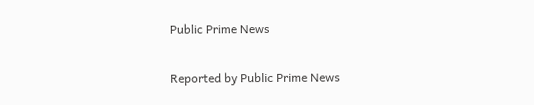Public Prime News

Reported by Public Prime News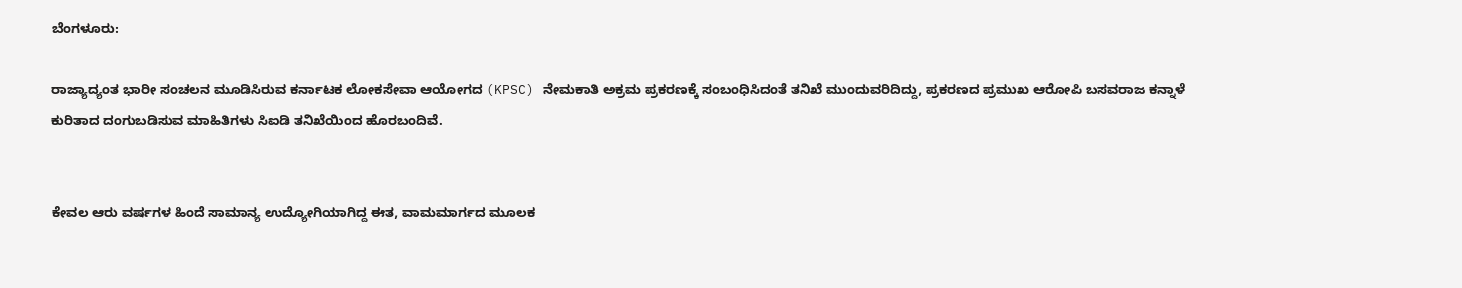ಬೆಂಗಳೂರು:

ರಾಜ್ಯಾದ್ಯಂತ ಭಾರೀ ಸಂಚಲನ ಮೂಡಿಸಿರುವ ಕರ್ನಾಟಕ ಲೋಕಸೇವಾ ಆಯೋಗದ (KPSC) ನೇಮಕಾತಿ ಅಕ್ರಮ ಪ್ರಕರಣಕ್ಕೆ ಸಂಬಂಧಿಸಿದಂತೆ ತನಿಖೆ ಮುಂದುವರಿದಿದ್ದು, ಪ್ರಕರಣದ ಪ್ರಮುಖ ಆರೋಪಿ ಬಸವರಾಜ ಕನ್ನಾಳೆ ಕುರಿತಾದ ದಂಗುಬಡಿಸುವ ಮಾಹಿತಿಗಳು ಸಿಐಡಿ ತನಿಖೆಯಿಂದ ಹೊರಬಂದಿವೆ.


ಕೇವಲ ಆರು ವರ್ಷಗಳ ಹಿಂದೆ ಸಾಮಾನ್ಯ ಉದ್ಯೋಗಿಯಾಗಿದ್ದ ಈತ, ವಾಮಮಾರ್ಗದ ಮೂಲಕ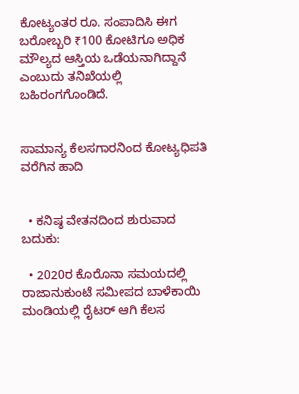ಕೋಟ್ಯಂತರ ರೂ. ಸಂಪಾದಿಸಿ ಈಗ ಬರೋಬ್ಬರಿ ₹100 ಕೋಟಿಗೂ ಅಧಿಕ ಮೌಲ್ಯದ ಆಸ್ತಿಯ ಒಡೆಯನಾಗಿದ್ದಾನೆ ಎಂಬುದು ತನಿಖೆಯಲ್ಲಿ ಬಹಿರಂಗಗೊಂಡಿದೆ.


ಸಾಮಾನ್ಯ ಕೆಲಸಗಾರನಿಂದ ಕೋಟ್ಯಧಿಪತಿ ವರೆಗಿನ ಹಾದಿ


  • ಕನಿಷ್ಠ ವೇತನದಿಂದ ಶುರುವಾದ ಬದುಕು:

  • 2020ರ ಕೊರೊನಾ ಸಮಯದಲ್ಲಿ ರಾಜಾನುಕುಂಟೆ ಸಮೀಪದ ಬಾಳೆಕಾಯಿ ಮಂಡಿಯಲ್ಲಿ ರೈಟರ್ ಆಗಿ ಕೆಲಸ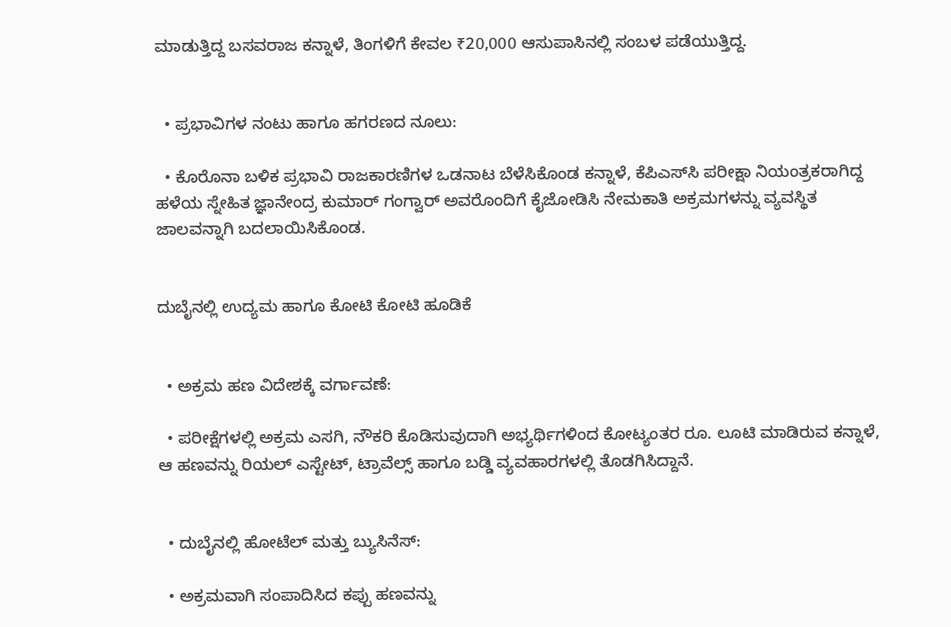ಮಾಡುತ್ತಿದ್ದ ಬಸವರಾಜ ಕನ್ನಾಳೆ, ತಿಂಗಳಿಗೆ ಕೇವಲ ₹20,000 ಆಸುಪಾಸಿನಲ್ಲಿ ಸಂಬಳ ಪಡೆಯುತ್ತಿದ್ದ.


  • ಪ್ರಭಾವಿಗಳ ನಂಟು ಹಾಗೂ ಹಗರಣದ ನೂಲು:

  • ಕೊರೊನಾ ಬಳಿಕ ಪ್ರಭಾವಿ ರಾಜಕಾರಣಿಗಳ ಒಡನಾಟ ಬೆಳೆಸಿಕೊಂಡ ಕನ್ನಾಳೆ, ಕೆಪಿಎಸ್‌ಸಿ ಪರೀಕ್ಷಾ ನಿಯಂತ್ರಕರಾಗಿದ್ದ ಹಳೆಯ ಸ್ನೇಹಿತ ಜ್ಞಾನೇಂದ್ರ ಕುಮಾರ್ ಗಂಗ್ವಾರ್ ಅವರೊಂದಿಗೆ ಕೈಜೋಡಿಸಿ ನೇಮಕಾತಿ ಅಕ್ರಮಗಳನ್ನು ವ್ಯವಸ್ಥಿತ ಜಾಲವನ್ನಾಗಿ ಬದಲಾಯಿಸಿಕೊಂಡ.


ದುಬೈನಲ್ಲಿ ಉದ್ಯಮ ಹಾಗೂ ಕೋಟಿ ಕೋಟಿ ಹೂಡಿಕೆ


  • ಅಕ್ರಮ ಹಣ ವಿದೇಶಕ್ಕೆ ವರ್ಗಾವಣೆ:

  • ಪರೀಕ್ಷೆಗಳಲ್ಲಿ ಅಕ್ರಮ ಎಸಗಿ, ನೌಕರಿ ಕೊಡಿಸುವುದಾಗಿ ಅಭ್ಯರ್ಥಿಗಳಿಂದ ಕೋಟ್ಯಂತರ ರೂ. ಲೂಟಿ ಮಾಡಿರುವ ಕನ್ನಾಳೆ, ಆ ಹಣವನ್ನು ರಿಯಲ್ ಎಸ್ಟೇಟ್, ಟ್ರಾವೆಲ್ಸ್ ಹಾಗೂ ಬಡ್ಡಿ ವ್ಯವಹಾರಗಳಲ್ಲಿ ತೊಡಗಿಸಿದ್ದಾನೆ.


  • ದುಬೈನಲ್ಲಿ ಹೋಟೆಲ್ ಮತ್ತು ಬ್ಯುಸಿನೆಸ್:

  • ಅಕ್ರಮವಾಗಿ ಸಂಪಾದಿಸಿದ ಕಪ್ಪು ಹಣವನ್ನು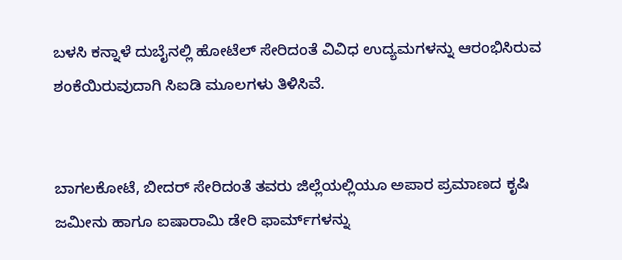ಬಳಸಿ ಕನ್ನಾಳೆ ದುಬೈನಲ್ಲಿ ಹೋಟೆಲ್ ಸೇರಿದಂತೆ ವಿವಿಧ ಉದ್ಯಮಗಳನ್ನು ಆರಂಭಿಸಿರುವ ಶಂಕೆಯಿರುವುದಾಗಿ ಸಿಐಡಿ ಮೂಲಗಳು ತಿಳಿಸಿವೆ.


ಬಾಗಲಕೋಟೆ, ಬೀದರ್ ಸೇರಿದಂತೆ ತವರು ಜಿಲ್ಲೆಯಲ್ಲಿಯೂ ಅಪಾರ ಪ್ರಮಾಣದ ಕೃಷಿ ಜಮೀನು ಹಾಗೂ ಐಷಾರಾಮಿ ಡೇರಿ ಫಾರ್ಮ್‌ಗಳನ್ನು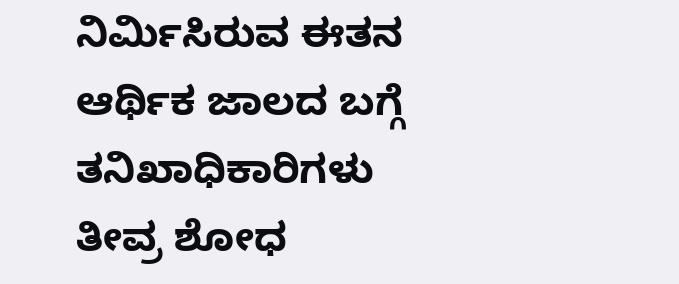ನಿರ್ಮಿಸಿರುವ ಈತನ ಆರ್ಥಿಕ ಜಾಲದ ಬಗ್ಗೆ ತನಿಖಾಧಿಕಾರಿಗಳು ತೀವ್ರ ಶೋಧ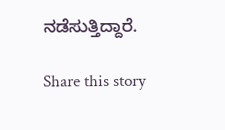ನಡೆಸುತ್ತಿದ್ದಾರೆ.

Share this story